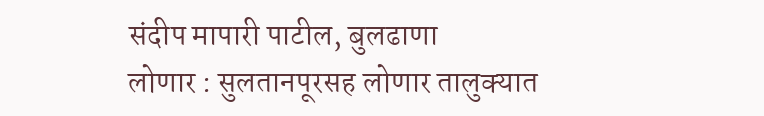संदीप मापारी पाटील, बुलढाणा
लोणार : सुलतानपूरसह लोणार तालुक्यात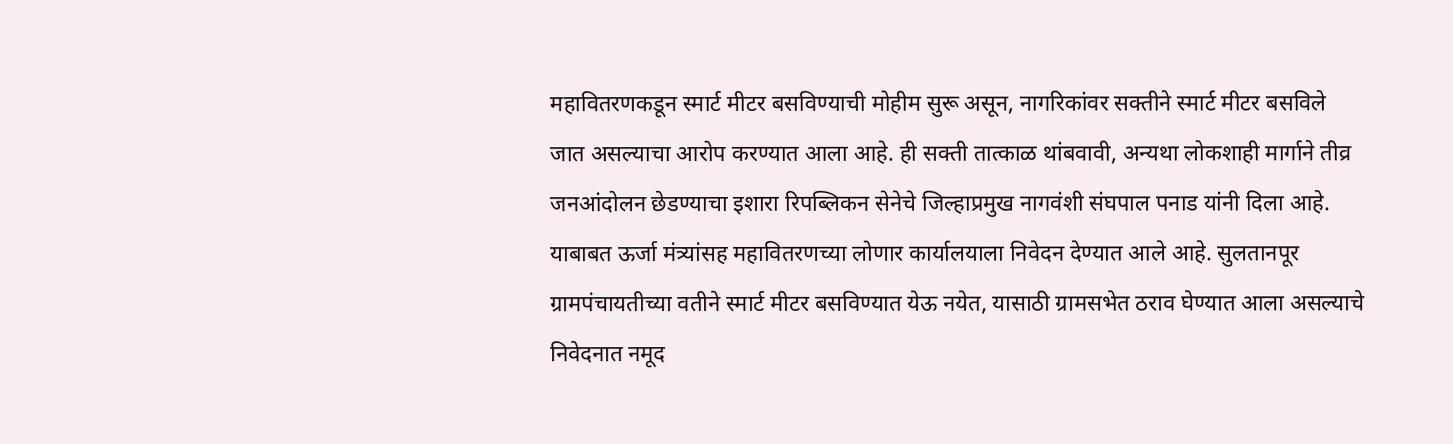महावितरणकडून स्मार्ट मीटर बसविण्याची मोहीम सुरू असून, नागरिकांवर सक्तीने स्मार्ट मीटर बसविले जात असल्याचा आरोप करण्यात आला आहे. ही सक्ती तात्काळ थांबवावी, अन्यथा लोकशाही मार्गाने तीव्र जनआंदोलन छेडण्याचा इशारा रिपब्लिकन सेनेचे जिल्हाप्रमुख नागवंशी संघपाल पनाड यांनी दिला आहे.
याबाबत ऊर्जा मंत्र्यांसह महावितरणच्या लोणार कार्यालयाला निवेदन देण्यात आले आहे. सुलतानपूर ग्रामपंचायतीच्या वतीने स्मार्ट मीटर बसविण्यात येऊ नयेत, यासाठी ग्रामसभेत ठराव घेण्यात आला असल्याचे निवेदनात नमूद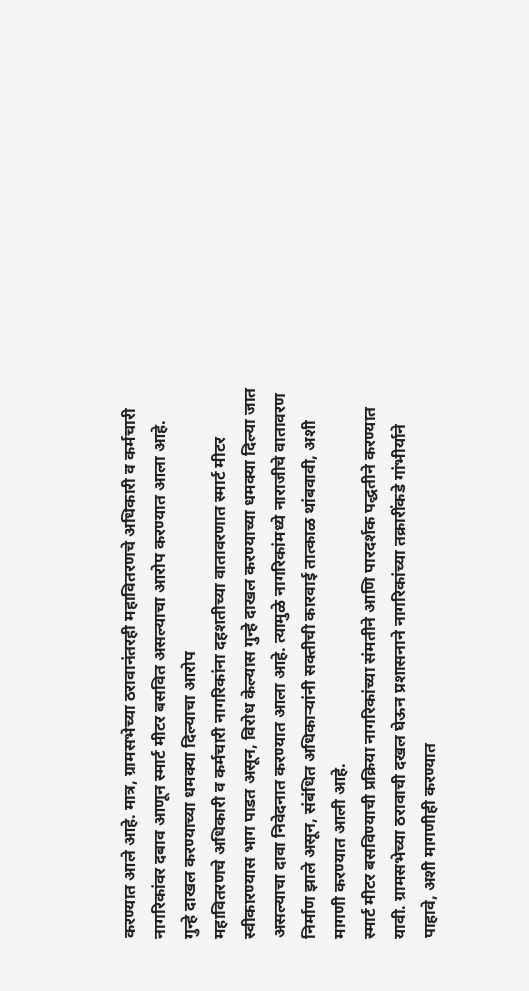करण्यात आले आहे. मात्र, ग्रामसभेच्या ठरावानंतरही महावितरणचे अधिकारी व कर्मचारी नागरिकांवर दबाव आणून स्मार्ट मीटर बसवित असल्याचा आरोप करण्यात आला आहे.
गुन्हे दाखल करण्याच्या धमक्या दिल्याचा आरोप
महावितरणचे अधिकारी व कर्मचारी नागरिकांना दहशतीच्या वातावरणात स्मार्ट मीटर स्वीकारण्यास भाग पाडत असून, विरोध केल्यास गुन्हे दाखल करण्याच्या धमक्या दिल्या जात असल्याचा दावा निवेदनात करण्यात आला आहे. त्यामुळे नागरिकांमध्ये नाराजीचे वातावरण निर्माण झाले असून, संबंधित अधिकाऱ्यांनी सक्तीची कारवाई तात्काळ थांबवावी, अशी मागणी करण्यात आली आहे.
स्मार्ट मीटर बसविण्याची प्रक्रिया नागरिकांच्या संमतीने आणि पारदर्शक पद्धतीने करण्यात यावी. ग्रामसभेच्या ठरावाची दखल घेऊन प्रशासनाने नागरिकांच्या तक्रारींकडे गांभीर्याने पाहावे, अशी मागणीही करण्यात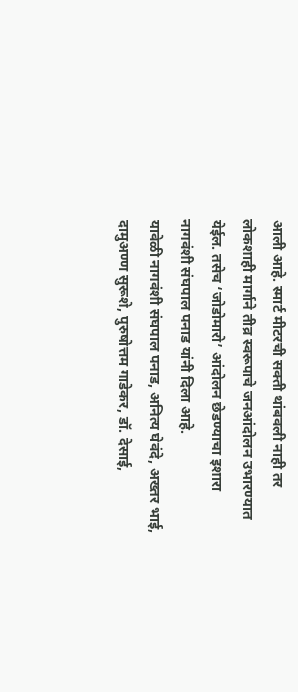आली आहे. स्मार्ट मीटरची सक्ती थांबवली नाही तर लोकशाही मार्गाने तीव्र स्वरूपाचे जनआंदोलन उभारण्यात येईल. तसेच ‘जोडोमारो’ आंदोलन छेडण्याचा इशारा नागवंशी संघपाल पनाड यांनी दिला आहे.
यावेळी नागवंशी संघपाल पनाड, अनित्य घेवंदे, अख्तर भाई, दामुअण्ण सुरूशे, पुरुषोत्तम गाडेकर, डॉ. देसाई,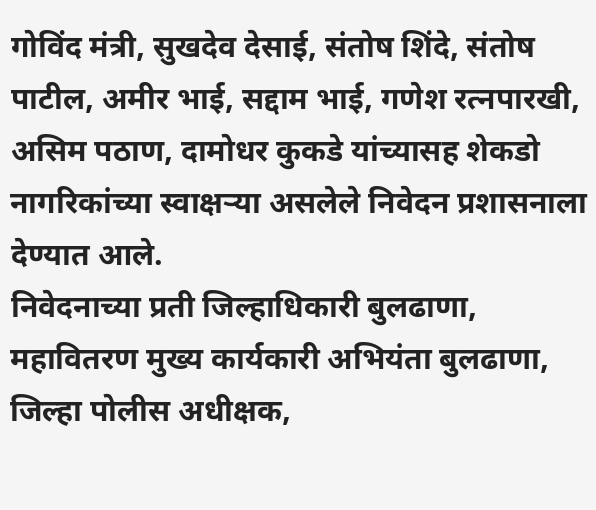गोविंद मंत्री, सुखदेव देसाई, संतोष शिंदे, संतोष पाटील, अमीर भाई, सद्दाम भाई, गणेश रत्नपारखी, असिम पठाण, दामोधर कुकडे यांच्यासह शेकडो नागरिकांच्या स्वाक्षऱ्या असलेले निवेदन प्रशासनाला देण्यात आले.
निवेदनाच्या प्रती जिल्हाधिकारी बुलढाणा, महावितरण मुख्य कार्यकारी अभियंता बुलढाणा, जिल्हा पोलीस अधीक्षक,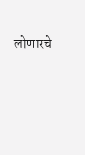लोणारचे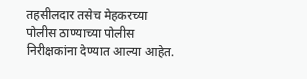तहसीलदार तसेच मेहकरच्या पोलीस ठाण्याच्या पोलीस निरीक्षकांना देण्यात आल्या आहेत.